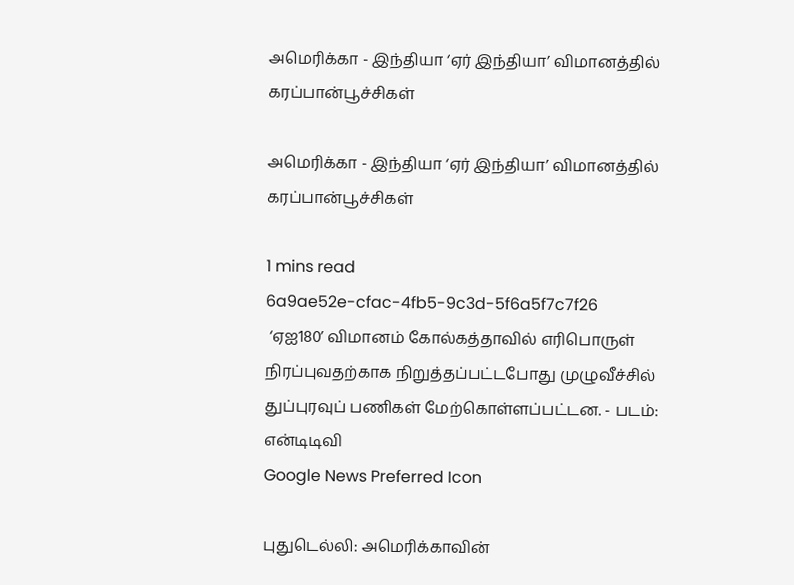அமெரிக்கா - இந்தியா ‘ஏர் இந்தியா’ விமானத்தில் கரப்பான்பூச்சிகள்

அமெரிக்கா - இந்தியா ‘ஏர் இந்தியா’ விமானத்தில் கரப்பான்பூச்சிகள்

1 mins read
6a9ae52e-cfac-4fb5-9c3d-5f6a5f7c7f26
 ‘ஏஐ180’ விமானம் கோல்கத்தாவில் எரிபொருள் நிரப்புவதற்காக நிறுத்தப்பட்டபோது முழுவீச்சில் துப்புரவுப் பணிகள் மேற்கொள்ளப்பட்டன. - படம்: என்டிடிவி
Google News Preferred Icon

புதுடெல்லி: அமெரிக்காவின்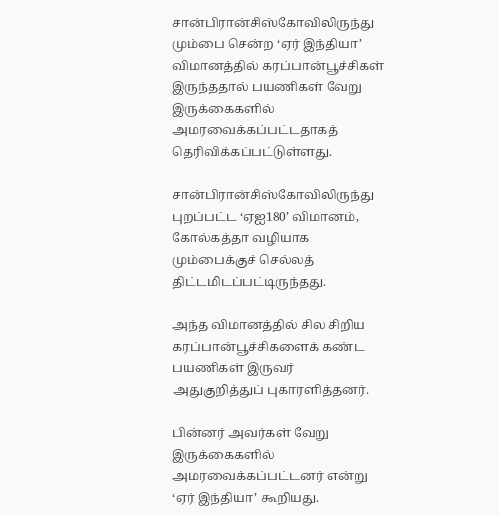சான்பிரான்சிஸ்கோவிலிருந்து மும்பை சென்ற ‘ஏர் இந்தியா’ விமானத்தில் கரப்பான்பூச்சிகள் இருந்ததால் பயணிகள் வேறு இருக்கைகளில் அமரவைக்கப்பட்டதாகத் தெரிவிக்கப்பட்டுள்ளது.

சான்பிரான்சிஸ்கோவிலிருந்து புறப்பட்ட ‘ஏஐ180’ விமானம், கோல்கத்தா வழியாக மும்பைக்குச் செல்லத் திட்டமிடப்பட்டிருந்தது.

அந்த விமானத்தில் சில சிறிய கரப்பான்பூச்சிகளைக் கண்ட பயணிகள் இருவர் அதுகுறித்துப் புகாரளித்தனர்.

பின்னர் அவர்கள் வேறு இருக்கைகளில் அமரவைக்கப்பட்டனர் என்று ‘ஏர் இந்தியா’ கூறியது.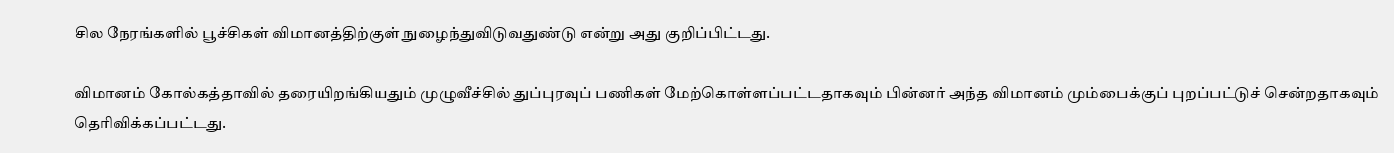சில நேரங்களில் பூச்சிகள் விமானத்திற்குள் நுழைந்துவிடுவதுண்டு என்று அது குறிப்பிட்டது.

விமானம் கோல்கத்தாவில் தரையிறங்கியதும் முழுவீச்சில் துப்புரவுப் பணிகள் மேற்கொள்ளப்பட்டதாகவும் பின்னர் அந்த விமானம் மும்பைக்குப் புறப்பட்டுச் சென்றதாகவும் தெரிவிக்கப்பட்டது.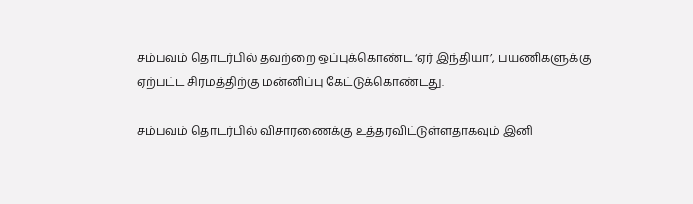சம்பவம் தொடர்பில் தவற்றை ஒப்புக்கொண்ட ‘ஏர் இந்தியா’, பயணிகளுக்கு ஏற்பட்ட சிரமத்திற்கு மன்னிப்பு கேட்டுக்கொண்டது.

சம்பவம் தொடர்பில் விசாரணைக்கு உத்தரவிட்டுள்ளதாகவும் இனி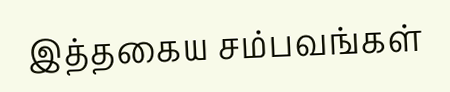இத்தகைய சம்பவங்கள்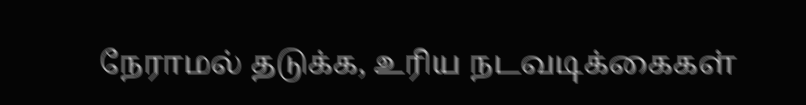நேராமல் தடுக்க, உரிய நடவடிக்கைகள்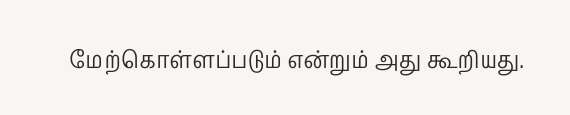மேற்கொள்ளப்படும் என்றும் அது கூறியது.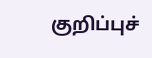குறிப்புச்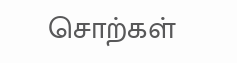சொற்கள்